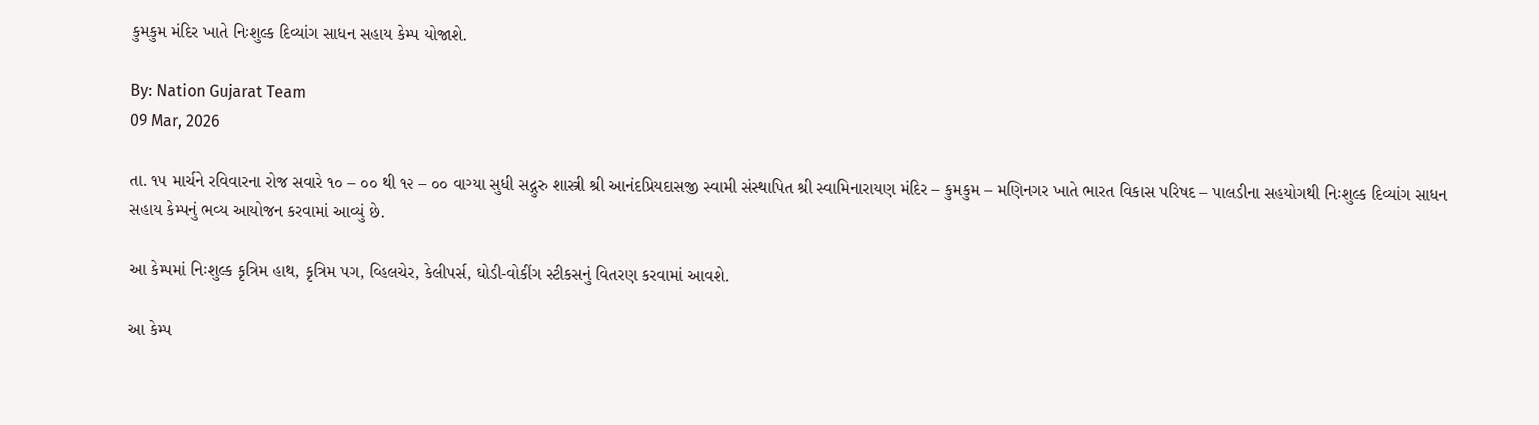કુમકુમ મંદિર ખાતે નિઃશુલ્ક દિવ્યાંગ સાધન સહાય કેમ્પ યોજાશે.

By: Nation Gujarat Team
09 Mar, 2026

તા. ૧૫ માર્ચને રવિવારના રોજ સવારે ૧૦ – ૦૦ થી ૧૨ – ૦૦ વાગ્યા સુધી સદ્ગુરુ શાસ્ત્રી શ્રી આનંદપ્રિયદાસજી સ્વામી સંસ્થાપિત શ્રી સ્વામિનારાયણ મંદિર – કુમકુમ – મણિનગર ખાતે ભારત વિકાસ પરિષદ – પાલડીના સહયોગથી નિઃશુલ્ક દિવ્યાંગ સાધન સહાય કેમ્પનું ભવ્ય આયોજન કરવામાં આવ્યું છે.

આ કેમ્પમાં નિઃશુલ્ક કૃત્રિમ હાથ, કૃત્રિમ પગ, વ્હિલચેર, કેલીપર્સ, ઘોડી-વોકીંગ સ્ટીકસનું વિતરણ કરવામાં આવશે.

આ કેમ્પ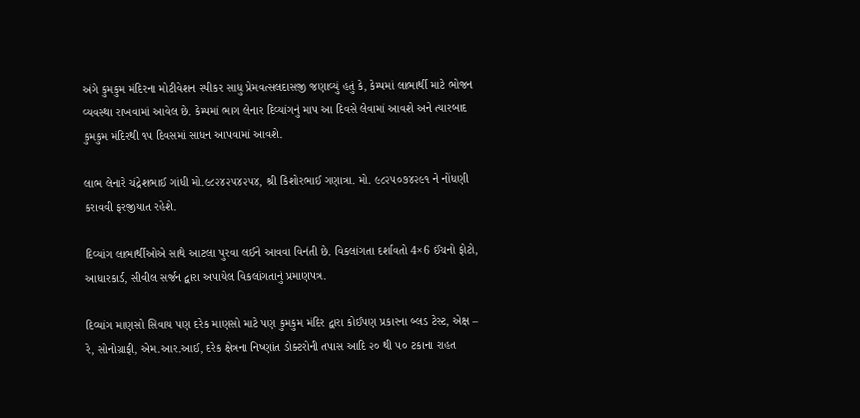અંગે કુમકુમ મંદિરના મોટીવેશન સ્પીકર સાધુ પ્રેમવત્સલદાસજી જણાવ્યું હતું કે, કેમ્પમાં લાભાર્થી માટે ભોજન વ્યવસ્થા રાખવામાં આવેલ છે. કેમ્પમાં ભાગ લેનાર દિવ્યાંગનું માપ આ દિવસે લેવામાં આવશે અને ત્યારબાદ કુમકુમ મંદિરથી ૧૫ દિવસમાં સાધન આપવામાં આવશે.

લાભ લેનારે ચંદ્રેશભાઈ ગાંધી મો.૯૮૨૪૨૫૪૨૫૪, શ્રી કિશોરભાઈ ગણાત્રા. મો. ૯૮૨૫૦૭૪૨૯૧ ને નોંધણી કરાવવી ફરજીયાત રહેશે.

દિવ્યાંગ લાભાર્થીઓએ સાથે આટલા પુરવા લઈને આવવા વિનંતી છે. વિકલાંગતા દર્શાવતો 4×6 ઈંચનો ફોટો, આધારકાર્ડ, સીવીલ સર્જન દ્વારા અપાયેલ વિકલાંગતાનું પ્રમાણપત્ર.

દિવ્યાંગ માણસો સિવાય પણ દરેક માણસો માટે પણ કુમકુમ મંદિર દ્વારા કોઈપણ પ્રકારના બ્લડ ટેસ્ટ, એક્ષ – રે, સોનોગ્રાફી, એમ.આર.આઈ, દરેક ક્ષેત્રના નિષ્ણાંત ડોક્ટરોની તપાસ આદિ ૨૦ થી ૫૦ ટકાના રાહત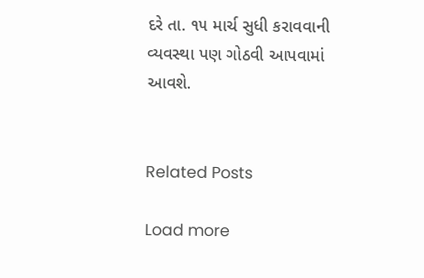દરે તા. ૧૫ માર્ચ સુધી કરાવવાની વ્યવસ્થા પણ ગોઠવી આપવામાં આવશે.


Related Posts

Load more